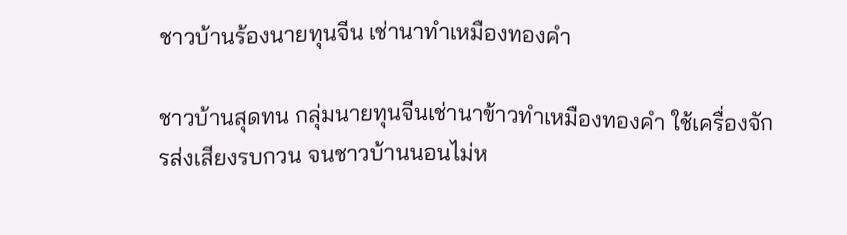ชาวบ้านร้องนายทุนจีน เช่านาทำเหมืองทองคำ

ชาวบ้านสุดทน กลุ่มนายทุนจีนเช่านาข้าวทำเหมืองทองคำ ใช้เครื่องจักรส่งเสียงรบกวน จนชาวบ้านนอนไม่ห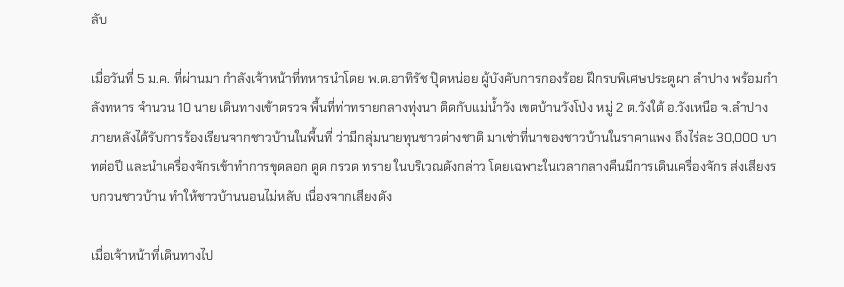ลับ

เมื่อวันที่ 5 ม.ค. ที่ผ่านมา กำลังเจ้าหน้าที่ทหารนำโดย พ.ต.อาทิรัช ปุ๊ดหน่อย ผู้บังคับการกองร้อย ฝึกรบพิเศษประตูผา ลำปาง พร้อมกำลังทหาร จำนวน 10 นาย เดินทางเข้าตรวจ พื้นที่ท่าทรายกลางทุ่งนา ติดกับแม่น้ำวัง เขตบ้านวังโป่ง หมู่ 2 ต.วังใต้ อ.วังเหนือ จ.ลำปาง ภายหลังได้รับการร้องเรียนจากชาวบ้านในพื้นที่ ว่ามีกลุ่มนายทุนชาวต่างชาติ มาเช่าที่นาของชาวบ้านในราคาแพง ถึงไร่ละ 30,000 บาทต่อปี และนำเครื่องจักรเข้าทำการขุดลอก ดูด กรวด ทราย ในบริเวณดังกล่าว โดยเฉพาะในเวลากลางคืนมีการเดินเครื่องจักร ส่งเสียงรบกวนชาวบ้าน ทำให้ชาวบ้านนอนไม่หลับ เนื่องจากเสียงดัง

เมื่อเจ้าหน้าที่เดินทางไป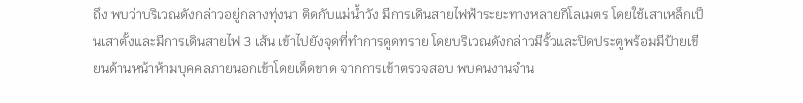ถึง พบว่าบริเวณดังกล่าวอยู่กลางทุ่งนา ติดกับแม่น้ำวัง มีการเดินสายไฟฟ้าระยะทางหลายกิโลเมตร โดยใช้เสาเหล็กเป็นเสาตั้งและมีการเดินสายไฟ 3 เส้น เข้าไปยังจุดที่ทำการดูดทราย โดยบริเวณดังกล่าวมีรั้วและปิดประตูพร้อมมีป้ายเขียนด้านหน้าห้ามบุคคลภายนอกเข้าโดยเด็ดขาด จากการเข้าตรวจสอบ พบคนงานจำน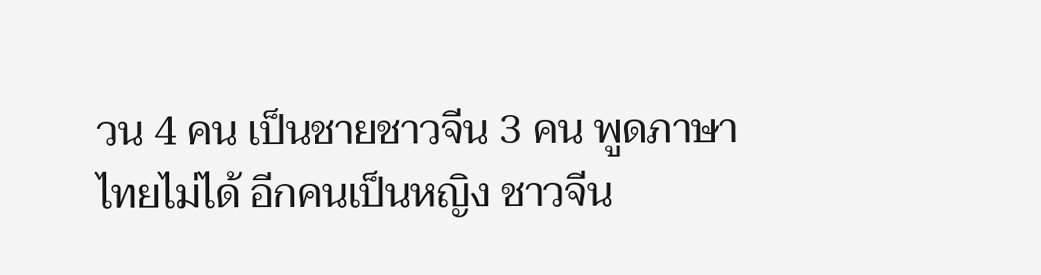วน 4 คน เป็นชายชาวจีน 3 คน พูดภาษาไทยไม่ได้ อีกคนเป็นหญิง ชาวจีน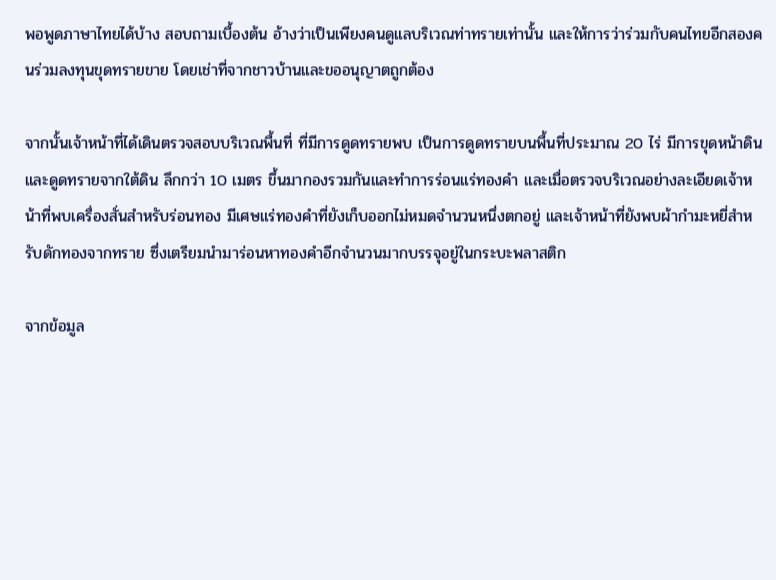พอพูดภาษาไทยได้บ้าง สอบถามเบื้องต้น อ้างว่าเป็นเพียงคนดูแลบริเวณท่าทรายเท่านั้น และให้การว่าร่วมกับคนไทยอีกสองคนร่วมลงทุนขุดทรายขาย โดยเช่าที่จากชาวบ้านและขออนุญาตถูกต้อง

จากนั้นเจ้าหน้าที่ได้เดินตรวจสอบบริเวณพื้นที่ ที่มีการดูดทรายพบ เป็นการดูดทรายบนพื้นที่ประมาณ 20 ไร่ มีการขุดหน้าดินและดูดทรายจากใต้ดิน ลึกกว่า 10 เมตร ขึ้นมากองรวมกันและทำการร่อนแร่ทองคำ และเมื่อตรวจบริเวณอย่างละเอียดเจ้าหน้าที่พบเครื่องสั่นสำหรับร่อนทอง มีเศษแร่ทองคำที่ยังเก็บออกไม่หมดจำนวนหนึ่งตกอยู่ และเจ้าหน้าที่ยังพบผ้ากำมะหยี่สำหรับดักทองจากทราย ซึ่งเตรียมนำมาร่อนหาทองคำอีกจำนวนมากบรรจุอยู่ในกระบะพลาสติก

จากข้อมูล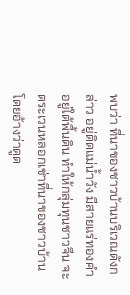พบว่า ที่นาของชาวบ้านบริเวณดังกล่าว อยู่ติดแม่น้ำวัง มีสายแร่ทองคำอยู่ใต้พื้นดิน ทำให้กลุ่มทุนชาวจีน จะตระเวนหลอกเช่าที่นาของชาวบ้าน โดยอ้างว่าดูด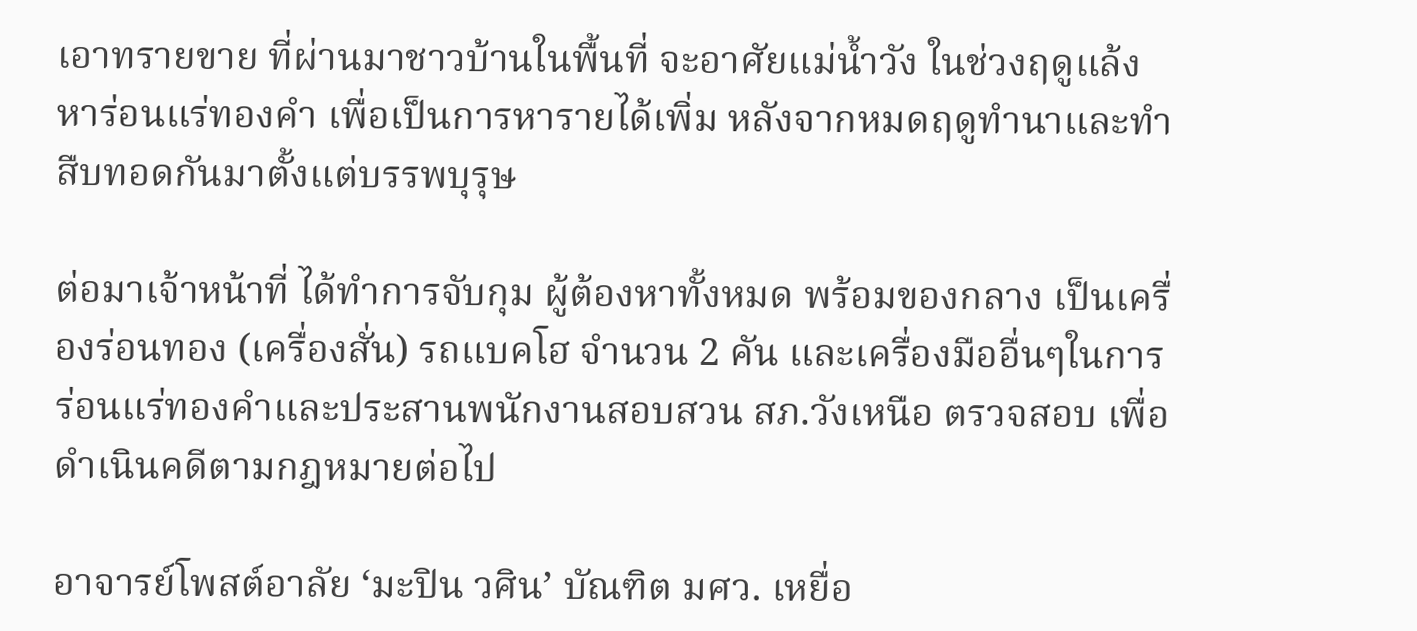เอาทรายขาย ที่ผ่านมาชาวบ้านในพื้นที่ จะอาศัยแม่น้ำวัง ในช่วงฤดูแล้ง หาร่อนแร่ทองคำ เพื่อเป็นการหารายได้เพิ่ม หลังจากหมดฤดูทำนาและทำสืบทอดกันมาตั้งแต่บรรพบุรุษ

ต่อมาเจ้าหน้าที่ ได้ทำการจับกุม ผู้ต้องหาทั้งหมด พร้อมของกลาง เป็นเครื่องร่อนทอง (เครื่องสั่น) รถแบคโฮ จำนวน 2 คัน และเครื่องมืออื่นๆในการร่อนแร่ทองคำและประสานพนักงานสอบสวน สภ.วังเหนือ ตรวจสอบ เพื่อดำเนินคดีตามกฎหมายต่อไป

อาจารย์โพสต์อาลัย ‘มะปิน วศิน’ บัณฑิต มศว. เหยื่อ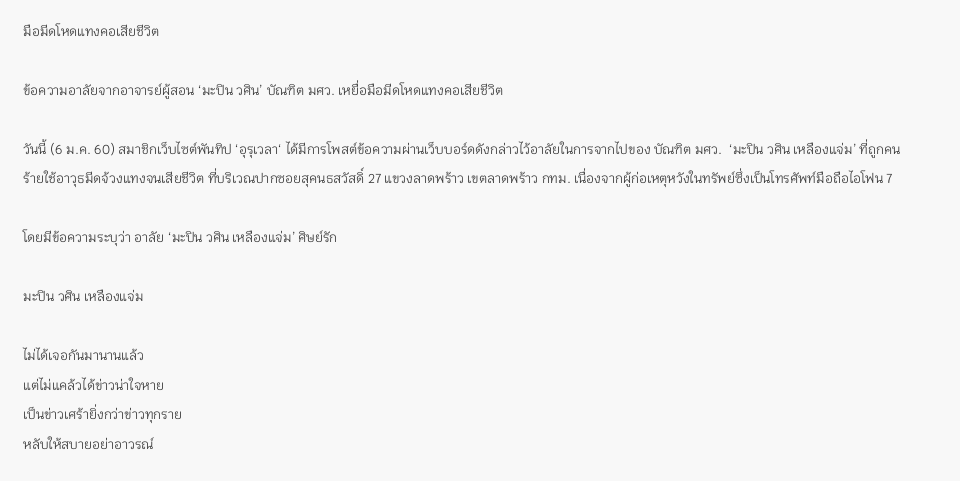มือมีดโหดแทงคอเสียชีวิต

ข้อความอาลัยจากอาจารย์ผู้สอน ‘มะปิน วศิน’ บัณฑิต มศว. เหยื่อมือมีดโหดแทงคอเสียชีวิต

วันนี้ (6 ม.ค. 60) สมาชิกเว็บไซต์พันทิป ‘อุรุเวลา‘ ได้มีการโพสต์ข้อความผ่านเว็บบอร์ดดังกล่าวไว้อาลัยในการจากไปของ บัณฑิต มศว.  ‘มะปิน วศิน เหลืองแจ่ม’ ที่ถูกคนร้ายใช้อาวุธมีดจ้วงแทงจนเสียชีวิต ที่บริเวณปากซอยสุคนธสวัสดิ์ 27 แขวงลาดพร้าว เขตลาดพร้าว กทม. เนื่องจากผู้ก่อเหตุหวังในทรัพย์ซึ่งเป็นโทรศัพท์มือถือไอโฟน 7

โดยมีข้อความระบุว่า อาลัย ‘มะปิน วศิน เหลืองแจ่ม’ ศิษย์รัก

มะปิน วศิน เหลืองแจ่ม

ไม่ได้เจอกันมานานแล้ว
แต่ไม่แคล้วได้ข่าวน่าใจหาย
เป็นข่าวเศร้ายิ่งกว่าข่าวทุกราย
หลับให้สบายอย่าอาวรณ์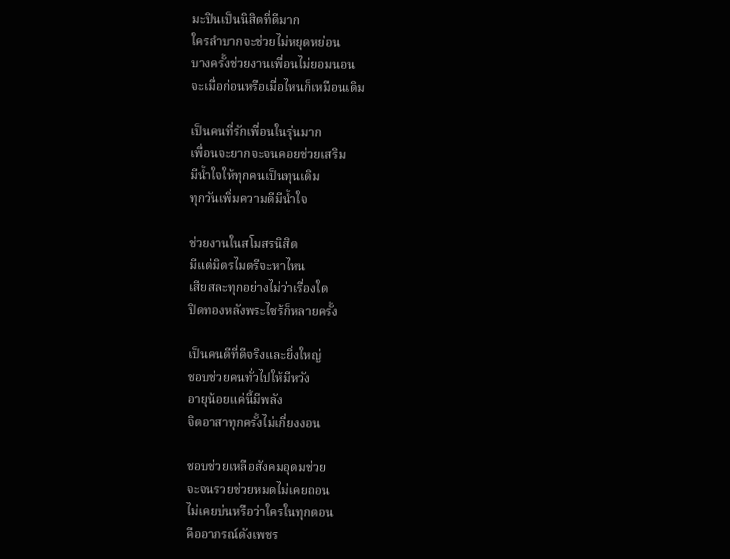มะปินเป็นนิสิตที่ดีมาก
ใครลำบากจะช่วยไม่หยุดหย่อน
บางครั้งช่วยงานเพื่อนไม่ยอมนอน
จะเมื่อก่อนหรือเมื่อไหนก็เหมือนเดิม

เป็นคนที่รักเพื่อนในรุ่นมาก
เพื่อนจะยากจะจนคอยช่วยเสริม
มีน้ำใจให้ทุกคนเป็นทุนเดิม
ทุกวันเพิ่มความดีมีน้ำใจ

ช่วยงานในสโมสรนิสิต
มีแต่มิตรไมตรีจะหาไหน
เสียสละทุกอย่างไม่ว่าเรื่องใด
ปิดทองหลังพระไซร้ก็หลายครั้ง

เป็นคนดีที่ดีจริงและยิ่งใหญ่
ชอบช่วยคนทั่วไปให้มีหวัง
อายุน้อยแค่นี้มีพลัง
จิตอาสาทุกครั้งไม่เกี่ยงงอน

ชอบช่วยเหลือสังคมอุดมช่วย
จะจนรวยช่วยหมดไม่เคยถอน
ไม่เคยบ่นหรือว่าใครในทุกตอน
คืออาภรณ์ดังเพชร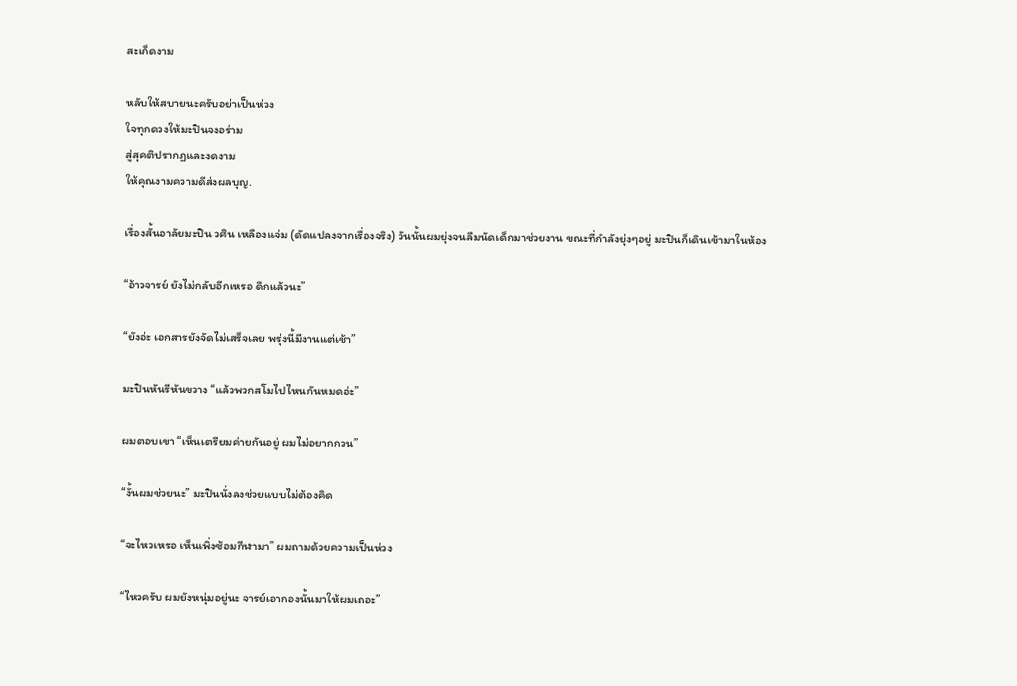สะเก็ดงาม

หลับให้สบายนะครับอย่าเป็นห่วง
ใจทุกดวงให้มะปินจงอร่าม
สู่สุคติปรากฏและงดงาม
ให้คุณงามความดีส่งผลบุญ.

เรื่องสั้นอาลัยมะปิน วศิน เหลืองแจ่ม (ดัดแปลงจากเรื่องจริง) วันนั้นผมยุ่งจนลืมนัดเด็กมาช่วยงาน ขณะที่กำลังยุ่งๆอยู่ มะปินก็เดินเข้ามาในห้อง

“อ้าวจารย์ ยังไม่กลับอีกเหรอ ดึกแล้วนะ”

“ยังอ่ะ เอกสารยังจัดไม่เสร็จเลย พรุ่งนี้มีงานแต่เช้า”

มะปินหันรีหันขวาง “แล้วพวกสโมไปไหนกันหมดอ่ะ”

ผมตอบเขา “เห็นเตรียมค่ายกันอยู่ ผมไม่อยากกวน”

“งั้นผมช่วยนะ” มะปินนั่งลงช่วยแบบไม่ต้องคิด

“จะไหวเหรอ เห็นเพิ่งซ้อมกีฬามา” ผมถามด้วยความเป็นห่วง

“ไหวครับ ผมยังหนุ่มอยู่นะ จารย์เอากองนั้นมาให้ผมเถอะ”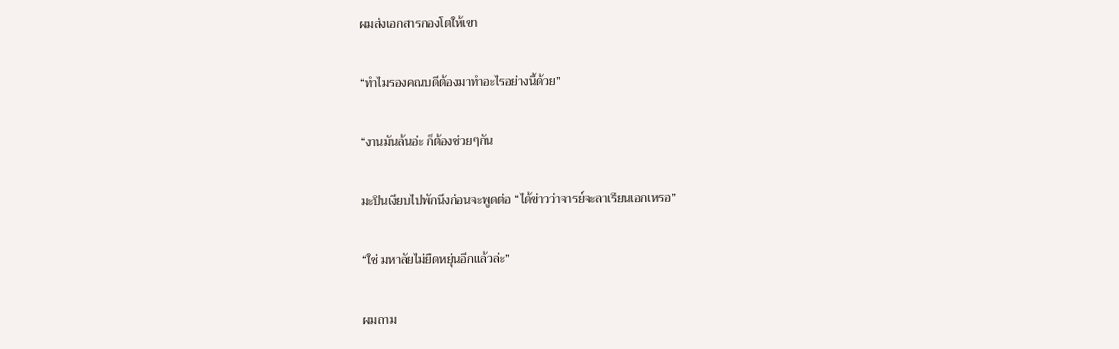ผมส่งเอกสารกองโตให้เขา

“ทำไมรองคณบดีต้องมาทำอะไรอย่างนี้ด้วย”

“งานมันล้นอ่ะ ก็ต้องช่วยๆกัน

มะปินเงียบไปพักนึงก่อนจะพูดต่อ “ได้ข่าวว่าจารย์จะลาเรียนเอกเหรอ”

“ใช่ มหาลัยไม่ยืดหยุ่นอีกแล้วล่ะ”

ผมถาม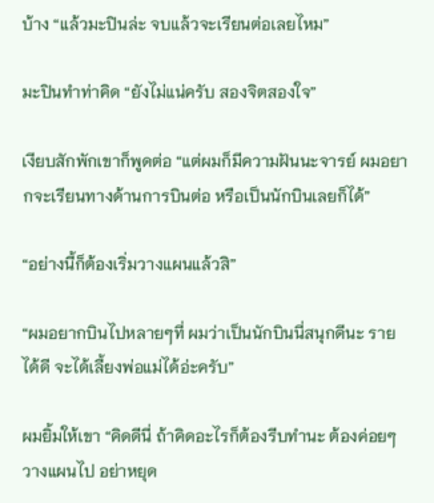บ้าง “แล้วมะปินล่ะ จบแล้วจะเรียนต่อเลยไหม”

มะปินทำท่าคิด “ยังไม่แน่ครับ สองจิตสองใจ”

เงียบสักพักเขาก็พูดต่อ “แต่ผมก็มีความฝันนะจารย์ ผมอยากจะเรียนทางด้านการบินต่อ หรือเป็นนักบินเลยก็ได้”

“อย่างนี้ก็ต้องเริ่มวางแผนแล้วสิ”

“ผมอยากบินไปหลายๆที่ ผมว่าเป็นนักบินนี่สนุกดีนะ รายได้ดี จะได้เลี้ยงพ่อแม่ได้อ่ะครับ”

ผมยิ้มให้เขา “คิดดีนี่ ถ้าคิดอะไรก็ต้องรีบทำนะ ต้องค่อยๆวางแผนไป อย่าหยุด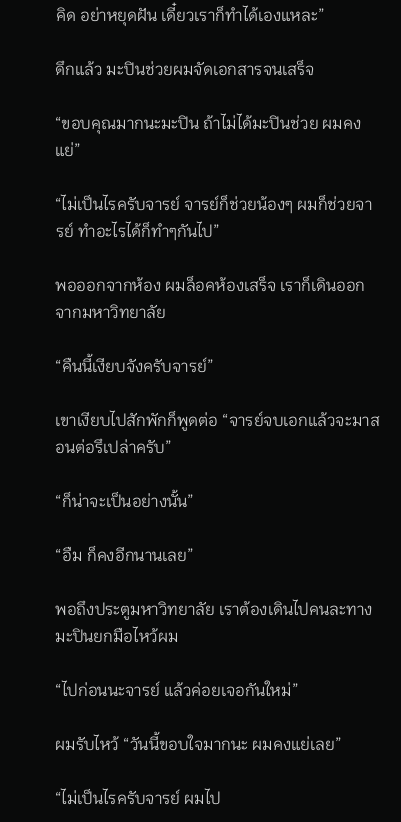คิด อย่าหยุดฝัน เดี๋ยวเราก็ทำได้เองแหละ”

ดึกแล้ว มะปินช่วยผมจัดเอกสารจนเสร็จ

“ขอบคุณมากนะมะปิน ถ้าไม่ได้มะปินช่วย ผมคงแย่”

“ไม่เป็นไรครับจารย์ จารย์ก็ช่วยน้องๆ ผมก็ช่วยจารย์ ทำอะไรได้ก็ทำๆกันไป”

พอออกจากห้อง ผมล็อคห้องเสร็จ เราก็เดินออกจากมหาวิทยาลัย

“คืนนี้เงียบจังครับจารย์”

เขาเงียบไปสักพักก็พูดต่อ “จารย์จบเอกแล้วจะมาสอนต่อรึเปล่าครับ”

“ก็น่าจะเป็นอย่างนั้น”

“อืม ก็คงอีกนานเลย”

พอถึงประตูมหาวิทยาลัย เราต้องเดินไปคนละทาง มะปินยกมือไหว้ผม

“ไปก่อนนะจารย์ แล้วค่อยเจอกันใหม่”

ผมรับไหว้ “วันนี้ขอบใจมากนะ ผมคงแย่เลย”

“ไม่เป็นไรครับจารย์ ผมไป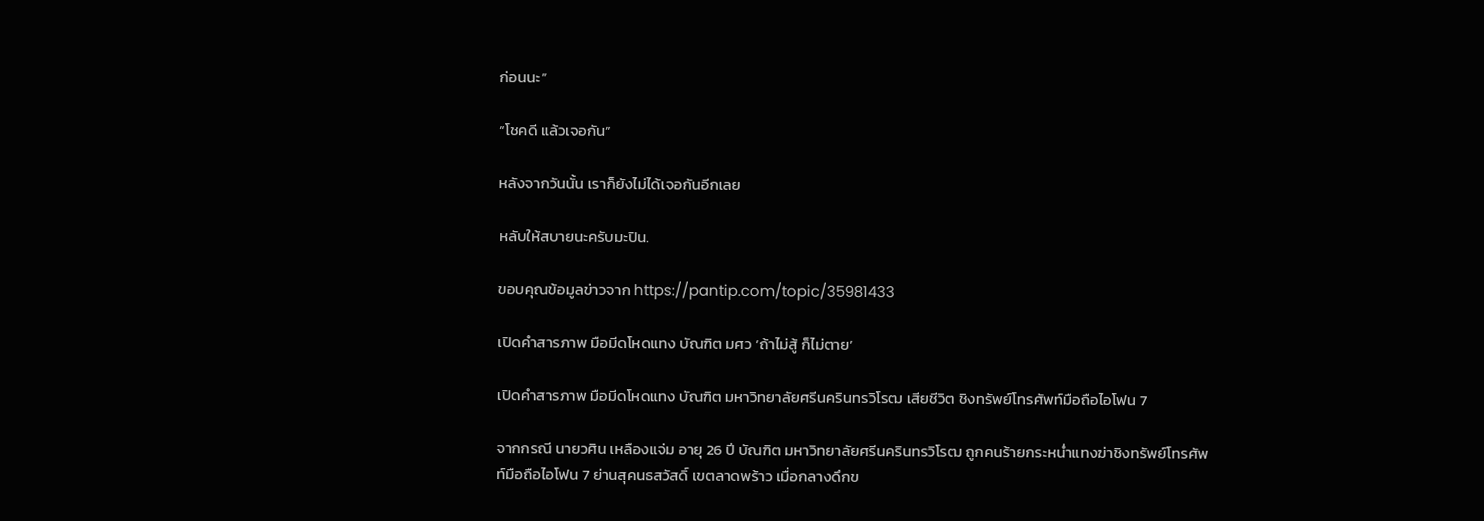ก่อนนะ”

“โชคดี แล้วเจอกัน”

หลังจากวันนั้น เราก็ยังไม่ได้เจอกันอีกเลย

หลับให้สบายนะครับมะปิน.

ขอบคุณข้อมูลข่าวจาก https://pantip.com/topic/35981433

เปิดคำสารภาพ มือมีดโหดแทง บัณฑิต มศว ‘ถ้าไม่สู้ ก็ไม่ตาย’

เปิดคำสารภาพ มือมีดโหดแทง บัณฑิต มหาวิทยาลัยศรีนครินทรวิโรฒ เสียชีวิต ชิงทรัพย์โทรศัพท์มือถือไอโฟน 7

จากกรณี นายวศิน เหลืองแจ่ม อายุ 26 ปี บัณฑิต มหาวิทยาลัยศรีนครินทรวิโรฒ ถูกคนร้ายกระหน่ำแทงฆ่าชิงทรัพย์โทรศัพท์มือถือไอโฟน 7 ย่านสุคนธสวัสดิ์ เขตลาดพร้าว เมื่อกลางดึกข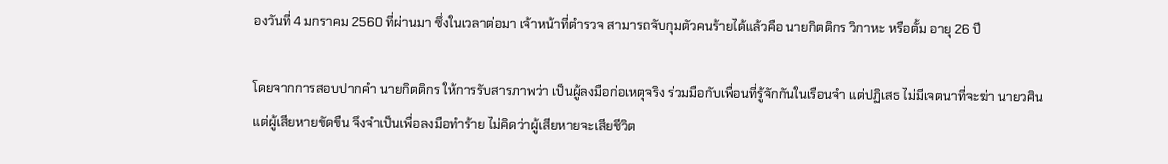องวันที่ 4 มกราคม 2560 ที่ผ่านมา ซึ่งในเวลาต่อมา เจ้าหน้าที่ตำรวจ สามารถจับกุมตัวคนร้ายได้แล้วคือ นายกิตติกร วิกาหะ หรือตั้ม อายุ 26 ปี

โดยจากการสอบปากคำ นายกิตติกร ให้การรับสารภาพว่า เป็นผู้ลงมือก่อเหตุจริง ร่วมมือกับเพื่อนที่รู้จักกันในเรือนจำ แต่ปฏิเสธ ไม่มีเจตนาที่จะฆ่า นายวศิน แต่ผู้เสียหายขัดขืน จึงจำเป็นเพื่อลงมือทำร้าย ไม่คิดว่าผู้เสียหายจะเสียชีวิต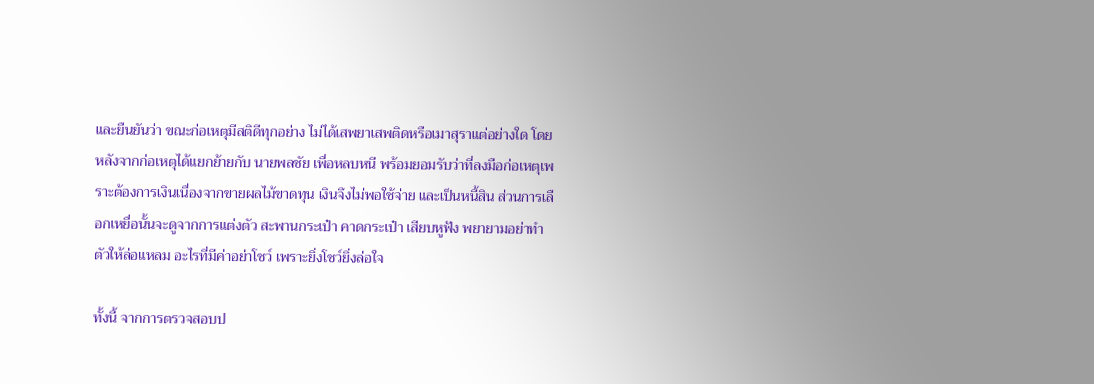และยืนยันว่า ขณะก่อเหตุมีสติดีทุกอย่าง ไม่ได้เสพยาเสพติดหรือเมาสุราแต่อย่างใด โดยหลังจากก่อเหตุได้แยกย้ายกับ นายพลชัย เพื่อหลบหนี พร้อมยอมรับว่าที่ลงมือก่อเหตุเพราะต้องการเงินเนื่องจากขายผลไม้ขาดทุน เงินจึงไม่พอใช้จ่าย และเป็นหนี้สิน ส่วนการเลือกเหยื่อนั้นจะดูจากการแต่งตัว สะพานกระเป๋า คาดกระเป๋า เสียบหูฟัง พยายามอย่าทำตัวให้ล่อแหลม อะไรที่มีค่าอย่าโชว์ เพราะยิ่งโชว์ยิ่งล่อใจ

ทั้งนี้ จากการตรวจสอบป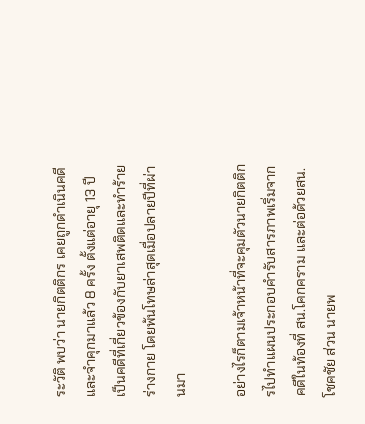ระวัติ พบว่า นายกิตติกร เคยถูกดำเนินคดีและจำคุกมาแล้ว 8 ครั้ง ตั้งแต่อายุ 13 ปี เป็นคดีที่เกี่ยวข้องกับยาเสพติดและทำร้ายร่างกาย โดยพ้นโทษล่าสุดเมื่อปลายปีที่ผ่านมา

อย่างไรก็ตามเจ้าหน้าที่จะคุมตัวนายกิตติกรไปทำแผนประกอบคำรับสารภาพเริ่มจากคดีในท้องที่ สน.โคกคราม และต่อด้วยสน.โชคชัย ส่วน นายพ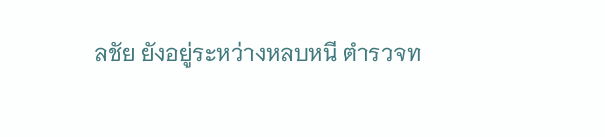ลชัย ยังอยู่ระหว่างหลบหนี ตำรวจท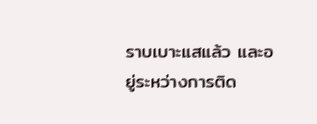ราบเบาะแสแล้ว และอยู่ระหว่างการติด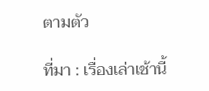ตามตัว

ที่มา : เรื่องเล่าเช้านี้